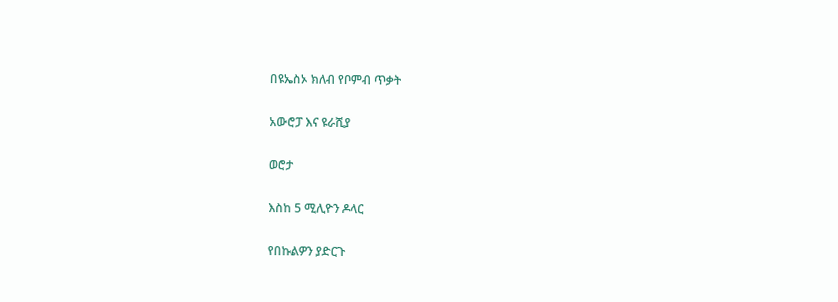በዩኤስኦ ክለብ የቦምብ ጥቃት

አውሮፓ እና ዩራሺያ

ወሮታ

እስከ 5 ሚሊዮን ዶላር

የበኩልዎን ያድርጉ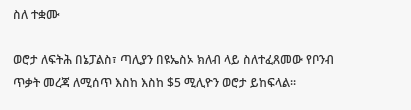ስለ ተቋሙ

ወሮታ ለፍትሕ በኔፓልስ፣ ጣሊያን በዩኤስኦ ክለብ ላይ ስለተፈጸመው የቦንብ ጥቃት መረጃ ለሚሰጥ እስከ እስከ $5 ሚሊዮን ወሮታ ይከፍላል፡፡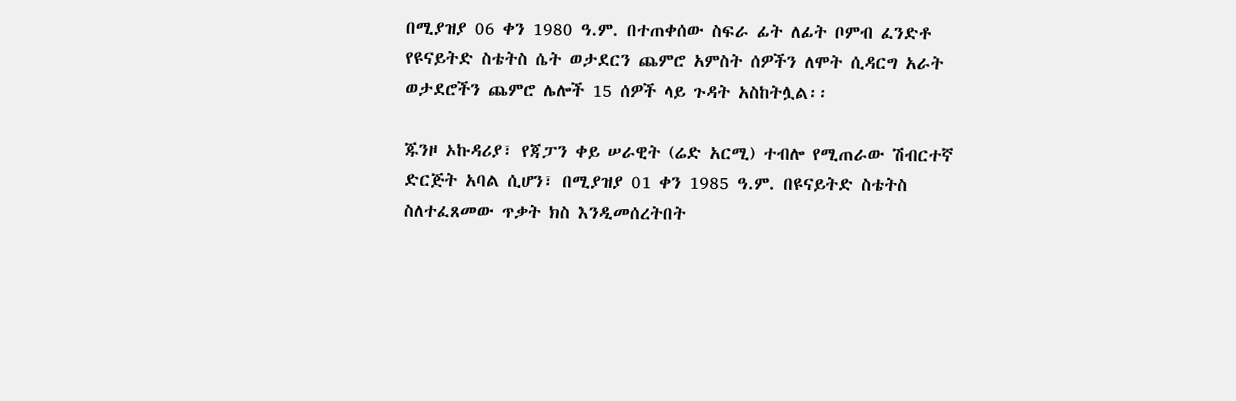በሚያዝያ 06 ቀን 1980 ዓ.ም. በተጠቀሰው ስፍራ ፊት ለፊት ቦምብ ፈንድቶ የዩናይትድ ስቴትስ ሴት ወታደርን ጨምሮ አምስት ሰዎችን ለሞት ሲዳርግ አራት ወታደሮችን ጨምሮ ሌሎች 15 ሰዎች ላይ ጉዳት አስከትሏል፡፡

ጁንዞ ኦኩዳሪያ፣ የጃፓን ቀይ ሠራዊት (ሬድ አርሚ) ተብሎ የሚጠራው ሽብርተኛ ድርጅት አባል ሲሆን፣ በሚያዝያ 01 ቀን 1985 ዓ.ም. በዩናይትድ ስቴትስ ስለተፈጸመው ጥቃት ክስ እንዲመሰረትበት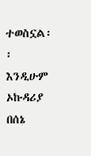ተወስኗል፡፡ እንዲሁም ኦኩዳሪያ በሰኔ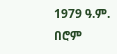1979 ዓ.ም. በሮም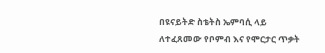በዩናይትድ ስቴትስ ኤምባሲ ላይ ለተፈጸመው የቦምብ እና የሞርታር ጥቃት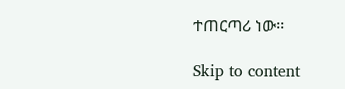ተጠርጣሪ ነው፡፡

Skip to content